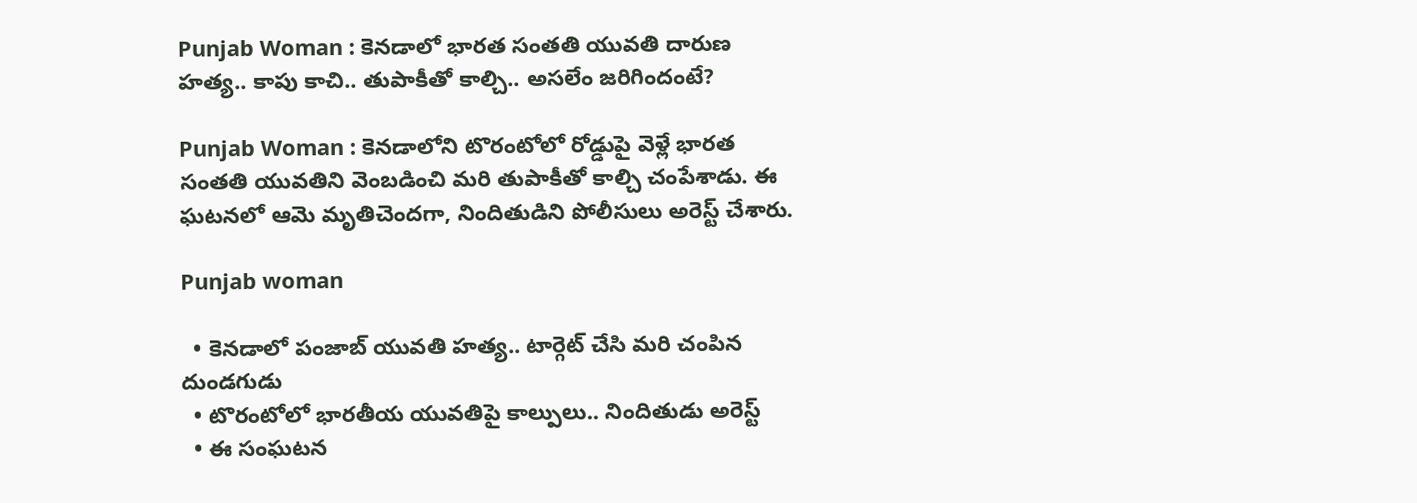Punjab Woman : కెనడాలో భారత సంతతి యువతి దారుణ హత్య.. కాపు కాచి.. తుపాకీతో కాల్చి.. అసలేం జరిగిందంటే?

Punjab Woman : కెనడాలోని టొరంటోలో రోడ్డుపై వెళ్లే భారత సంతతి యువతిని వెంబడించి మరి తుపాకీతో కాల్చి చంపేశాడు. ఈ ఘటనలో ఆమె మృతిచెందగా, నిందితుడిని పోలీసులు అరెస్ట్ చేశారు.

Punjab woman

  • కెనడాలో పంజాబ్ యువతి హత్య.. టార్గెట్ చేసి మరి చంపిన దుండగుడు
  • టొరంటోలో భారతీయ యువతిపై కాల్పులు.. నిందితుడు అరెస్ట్
  • ఈ సంఘటన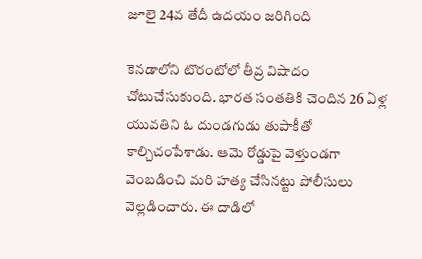జూలై 24వ తేదీ ఉదయం జరిగింది

కెనడాలోని టొరంటోలో తీవ్ర విషాదం చోటుచేసుకుంది. భారత సంతతికి చెందిన 26 ఏళ్ల యువతిని ఓ దుండగుడు తుపాకీతో కాల్చిచంపేశాడు. ఆమె రోడ్డుపై వెళ్తుండగా వెంబడించి మరి హత్య చేసినట్టు పోలీసులు వెల్లడించారు. ఈ దాడిలో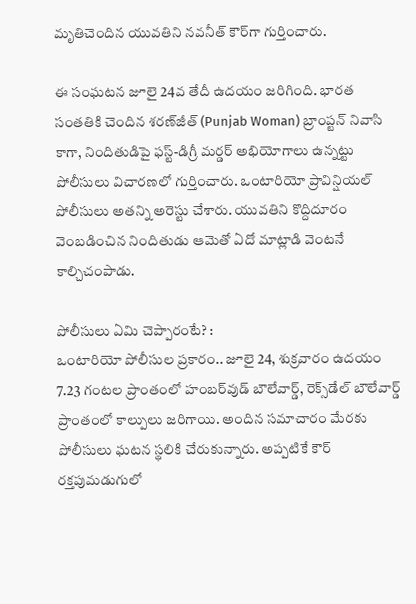మృతిచెందిన యువతిని నవనీత్ కౌర్‌గా గుర్తించారు.

ఈ సంఘటన జూలై 24వ తేదీ ఉదయం జరిగింది. భారత సంతతికి చెందిన శరణ్‌జీత్ (Punjab Woman) బ్రాంప్టన్ నివాసి కాగా, నిందితుడిపై ఫస్ట్-డిగ్రీ మర్డర్ అభియోగాలు ఉన్నట్టు పోలీసులు విచారణలో గుర్తించారు. ఒంటారియో ప్రావిన్షియల్ పోలీసులు అతన్ని అరెస్టు చేశారు. యువతిని కొద్దిదూరం వెంబడించిన నిందితుడు ఆమెతో ఏదో మాట్లాడి వెంటనే కాల్చిచంపాడు.

పోలీసులు ఏమి చెప్పారంటే? :
ఒంటారియో పోలీసుల ప్రకారం.. జూలై 24, శుక్రవారం ఉదయం 7.23 గంటల ప్రాంతంలో హంబర్‌వుడ్ బౌలేవార్డ్, రెక్స్‌డేల్ బౌలేవార్డ్ ప్రాంతంలో కాల్పులు జరిగాయి. అందిన సమాచారం మేరకు పోలీసులు ఘటన స్థలికి చేరుకున్నారు. అప్పటికే కౌర్ రక్తపుమడుగులో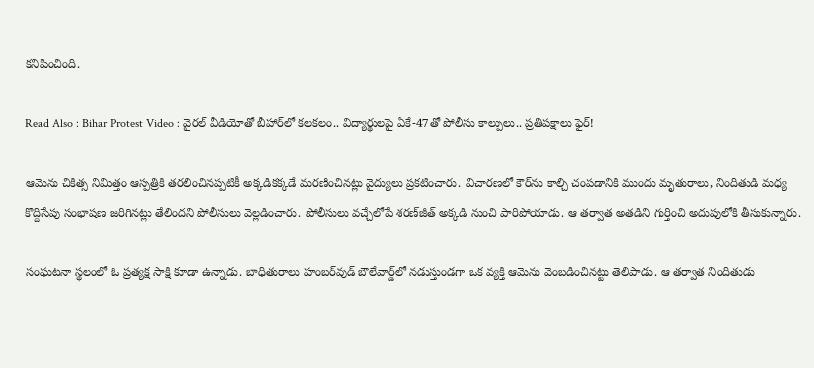కనిపించింది.

Read Also : Bihar Protest Video : వైరల్ వీడియోతో బీహార్‌లో కలకలం.. విద్యార్థులపై ఏకే-47తో పోలీసు కాల్పులు.. ప్రతిపక్షాలు ఫైర్!

ఆమెను చికిత్స నిమిత్తం ఆస్పత్రికి తరలించినప్పటికీ అక్కడికక్కడే మరణించినట్లు వైద్యులు ప్రకటించారు. విచారణలో కౌర్‌ను కాల్చి చంపడానికి ముందు మృతురాలు, నిందితుడి మధ్య కొద్దిసేపు సంభాషణ జరిగినట్లు తేలిందని పోలీసులు వెల్లడించారు. పోలీసులు వచ్చేలోపే శరణ్‌జీత్ అక్కడి నుంచి పారిపోయాడు. ఆ తర్వాత అతడిని గుర్తించి అదుపులోకి తీసుకున్నారు.

సంఘటనా స్థలంలో ఓ ప్రత్యక్ష సాక్షి కూడా ఉన్నాడు. బాధితురాలు హంబర్‌వుడ్ బౌలేవార్డ్‌లో నడుస్తుండగా ఒక వ్యక్తి ఆమెను వెంబడించినట్టు తెలిపాడు. ఆ తర్వాత నిందితుడు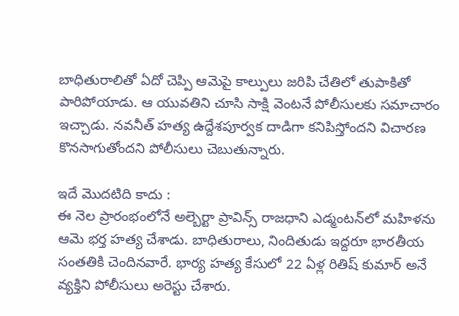బాధితురాలితో ఏదో చెప్పి ఆమెపై కాల్పులు జరిపి చేతిలో తుపాకితో పారిపోయాడు. ఆ యువతిని చూసి సాక్షి వెంటనే పోలీసులకు సమాచారం ఇచ్చాడు. నవనీత్ హత్య ఉద్దేశపూర్వక దాడిగా కనిపిస్తోందని విచారణ కొనసాగుతోందని పోలీసులు చెబుతున్నారు.

ఇదే మొదటిది కాదు :
ఈ నెల ప్రారంభంలోనే అల్బెర్టా ప్రావిన్స్ రాజధాని ఎడ్మంటన్‌లో మహిళను ఆమె భర్త హత్య చేశాడు. బాధితురాలు, నిందితుడు ఇద్దరూ భారతీయ సంతతికి చెందినవారే. భార్య హత్య కేసులో 22 ఏళ్ల రితిష్ కుమార్ అనే వ్యక్తిని పోలీసులు అరెస్టు చేశారు.